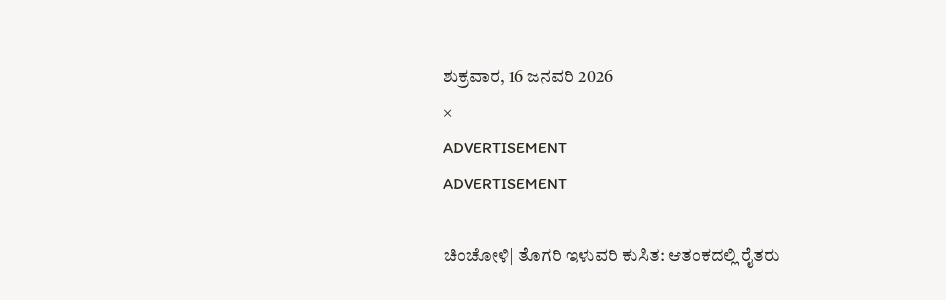ಶುಕ್ರವಾರ, 16 ಜನವರಿ 2026
×
ADVERTISEMENT
ADVERTISEMENT

ಚಿಂಚೋಳಿ| ತೊಗರಿ ಇಳುವರಿ ಕುಸಿತ: ಆತಂಕದಲ್ಲಿ ರೈತರು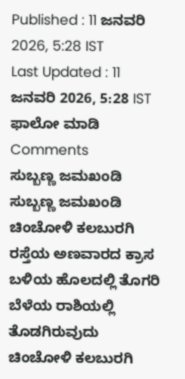Published : 11 ಜನವರಿ 2026, 5:28 IST
Last Updated : 11 ಜನವರಿ 2026, 5:28 IST
ಫಾಲೋ ಮಾಡಿ
Comments
ಸುಬ್ಬಣ್ಣ ಜಮಖಂಡಿ
ಸುಬ್ಬಣ್ಣ ಜಮಖಂಡಿ
ಚಿಂಚೋಳಿ ಕಲಬುರಗಿ ರಸ್ತೆಯ ಅಣವಾರದ ಕ್ರಾಸ ಬಳಿಯ ಹೊಲದಲ್ಲಿ ತೊಗರಿ ಬೆಳೆಯ ರಾಶಿಯಲ್ಲಿ ತೊಡಗಿರುವುದು
ಚಿಂಚೋಳಿ ಕಲಬುರಗಿ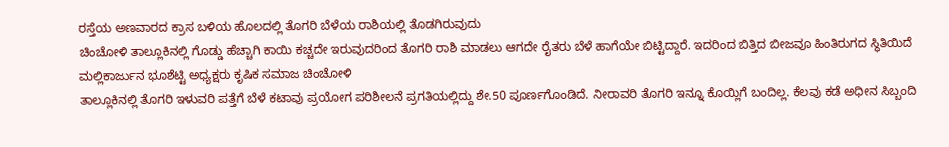ರಸ್ತೆಯ ಅಣವಾರದ ಕ್ರಾಸ ಬಳಿಯ ಹೊಲದಲ್ಲಿ ತೊಗರಿ ಬೆಳೆಯ ರಾಶಿಯಲ್ಲಿ ತೊಡಗಿರುವುದು
ಚಿಂಚೋಳಿ ತಾಲ್ಲೂಕಿನಲ್ಲಿ ಗೊಡ್ಡು ಹೆಚ್ಚಾಗಿ ಕಾಯಿ ಕಚ್ಚದೇ ಇರುವುದರಿಂದ ತೊಗರಿ ರಾಶಿ ಮಾಡಲು ಆಗದೇ ರೈತರು ಬೆಳೆ ಹಾಗೆಯೇ ಬಿಟ್ಟಿದ್ದಾರೆ. ಇದರಿಂದ ಬಿತ್ತಿದ ಬೀಜವೂ ಹಿಂತಿರುಗದ ಸ್ಥಿತಿಯಿದೆ
ಮಲ್ಲಿಕಾರ್ಜುನ ಭೂಶೆಟ್ಟಿ ಅಧ್ಯಕ್ಷರು ಕೃಷಿಕ ಸಮಾಜ ಚಿಂಚೋಳಿ
ತಾಲ್ಲೂಕಿನಲ್ಲಿ ತೊಗರಿ ಇಳುವರಿ ಪತ್ತೆಗೆ ಬೆಳೆ ಕಟಾವು ಪ್ರಯೋಗ ಪರಿಶೀಲನೆ ಪ್ರಗತಿಯಲ್ಲಿದ್ದು ಶೇ.50 ಪೂರ್ಣಗೊಂಡಿದೆ. ನೀರಾವರಿ ತೊಗರಿ ಇನ್ನೂ ಕೊಯ್ಲಿಗೆ ಬಂದಿಲ್ಲ. ಕೆಲವು ಕಡೆ ಅಧೀನ ಸಿಬ್ಬಂದಿ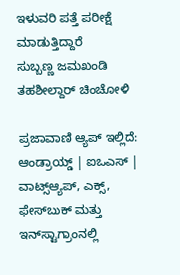ಇಳುವರಿ ಪತ್ತೆ ಪರೀಕ್ಷೆ ಮಾಡುತ್ತಿದ್ದಾರೆ
ಸುಬ್ಬಣ್ಣ ಜಮಖಂಡಿ ತಹಶೀಲ್ದಾರ್‌ ಚಿಂಚೋಳಿ

ಪ್ರಜಾವಾಣಿ ಆ್ಯಪ್ ಇಲ್ಲಿದೆ: ಆಂಡ್ರಾಯ್ಡ್ | ಐಒಎಸ್ | ವಾಟ್ಸ್ಆ್ಯಪ್, ಎಕ್ಸ್, ಫೇಸ್‌ಬುಕ್ ಮತ್ತು ಇನ್‌ಸ್ಟಾಗ್ರಾಂನಲ್ಲಿ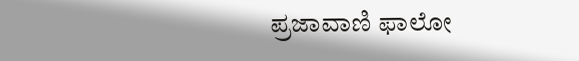ಪ್ರಜಾವಾಣಿ ಫಾಲೋ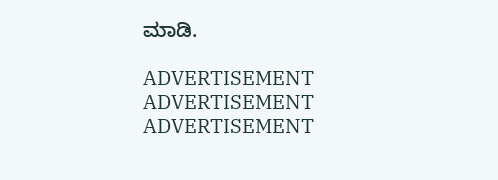ಮಾಡಿ.

ADVERTISEMENT
ADVERTISEMENT
ADVERTISEMENT